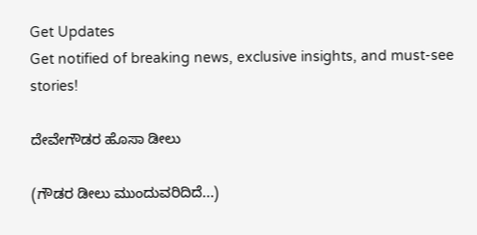Get Updates
Get notified of breaking news, exclusive insights, and must-see stories!

ದೇವೇಗೌಡರ ಹೊಸಾ ಡೀಲು

(ಗೌಡರ ಡೀಲು ಮುಂದುವರಿದಿದೆ...)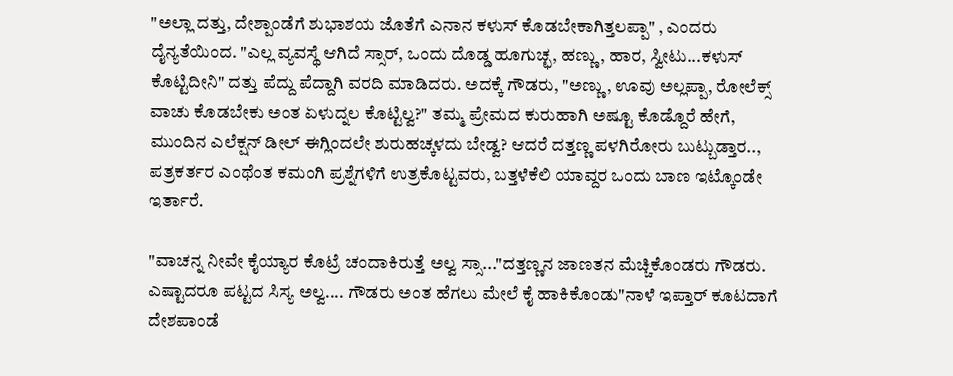"ಅಲ್ಲಾ ದತ್ತು, ದೇಶ್ಪಾಂಡೆಗೆ ಶುಭಾಶಯ ಜೊತೆಗೆ ಎನಾನ ಕಳುಸ್ ಕೊಡಬೇಕಾಗಿತ್ತಲಪ್ಪಾ" , ಎಂದರು ದೈನ್ಯತೆಯಿಂದ. "ಎಲ್ಲ ವ್ಯವಸ್ಥೆ ಆಗಿದೆ ಸ್ಸಾರ್, ಒಂದು ದೊಡ್ಡ ಹೂಗುಚ್ಛ, ಹಣ್ಣು, ಹಾರ, ಸ್ವೀಟು...ಕಳುಸ್ ಕೊಟ್ಟಿದೀನಿ" ದತ್ತು ಪೆದ್ದು ಪೆದ್ದಾಗಿ ವರದಿ ಮಾಡಿದರು. ಅದಕ್ಕೆ ಗೌಡರು, "ಅಣ್ಣು, ಊವು ಅಲ್ಲಪ್ಪಾ, ರೋಲೆಕ್ಸ್ ವಾಚು ಕೊಡಬೇಕು ಅಂತ ಏಳುದ್ನಲ ಕೊಟ್ಟಿಲ್ವ?" ತಮ್ಮ ಪ್ರೇಮದ ಕುರುಹಾಗಿ ಅಷ್ಟೂ ಕೊಡ್ದೊರೆ ಹೇಗೆ, ಮುಂದಿನ ಎಲೆಕ್ಷನ್ ಡೀಲ್ ಈಗ್ಲಿಂದಲೇ ಶುರುಹಚ್ಕಳದು ಬೇಡ್ವ? ಆದರೆ ದತ್ತಣ್ಣ ಪಳಗಿರೋರು ಬುಟ್ಬುಡ್ತಾರ.., ಪತ್ರಕರ್ತರ ಎಂಥೆಂತ ಕಮಂಗಿ ಪ್ರಶ್ನೆಗಳಿಗೆ ಉತ್ರಕೊಟ್ಟವರು, ಬತ್ತಳೆಕೆಲಿ ಯಾವ್ದರ ಒಂದು ಬಾಣ ಇಟ್ಕೊಂಡೇ ಇರ್ತಾರೆ.

"ವಾಚನ್ನ ನೀವೇ ಕೈಯ್ಯಾರ ಕೊಟ್ರೆ ಚಂದಾಕಿರುತ್ತೆ ಅಲ್ವ ಸ್ಸಾ..."ದತ್ತಣ್ಣನ ಜಾಣತನ ಮೆಚ್ಚಿಕೊಂಡರು ಗೌಡರು. ಎಷ್ಟಾದರೂ ಪಟ್ಟದ ಸಿಸ್ಯ ಅಲ್ವ.... ಗೌಡರು ಅಂತ ಹೆಗಲು ಮೇಲೆ ಕೈ ಹಾಕಿಕೊಂಡು"ನಾಳೆ ಇಪ್ತಾರ್ ಕೂಟದಾಗೆ ದೇಶಪಾಂಡೆ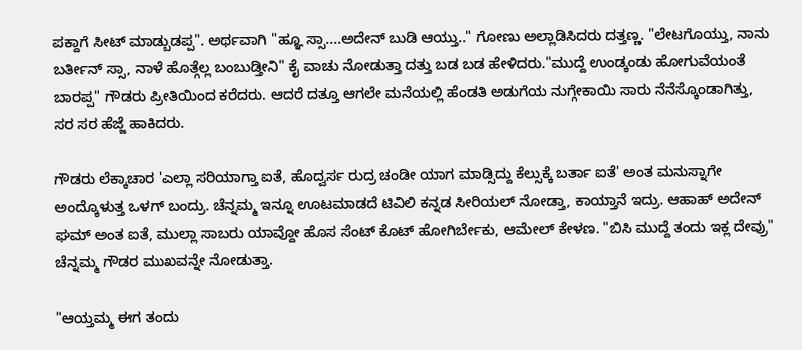ಪಕ್ದಾಗೆ ಸೀಟ್ ಮಾಡ್ಬುಡಪ್ಪ". ಅರ್ಥವಾಗಿ "ಹ್ಞೂ ಸ್ಸಾ....ಅದೇನ್ ಬುಡಿ ಆಯ್ತು.." ಗೋಣು ಅಲ್ಲಾಡಿಸಿದರು ದತ್ತಣ್ಣ. "ಲೇಟಗೊಯ್ತು, ನಾನು ಬರ್ತೀನ್ ಸ್ಸಾ, ನಾಳೆ ಹೊತ್ಗೆಲ್ಲ ಬಂಬುಡ್ತೀನಿ" ಕೈ ವಾಚು ನೋಡುತ್ತಾ ದತ್ತು ಬಡ ಬಡ ಹೇಳಿದರು."ಮುದ್ದೆ ಉಂಡ್ಕಂಡು ಹೋಗುವೆಯಂತೆ ಬಾರಪ್ಪ" ಗೌಡರು ಪ್ರೀತಿಯಿಂದ ಕರೆದರು. ಆದರೆ ದತ್ತೂ ಆಗಲೇ ಮನೆಯಲ್ಲಿ ಹೆಂಡತಿ ಅಡುಗೆಯ ನುಗ್ಗೇಕಾಯಿ ಸಾರು ನೆನೆಸ್ಕೊಂಡಾಗಿತ್ತು, ಸರ ಸರ ಹೆಜ್ಜೆ ಹಾಕಿದರು.

ಗೌಡರು ಲೆಕ್ಕಾಚಾರ 'ಎಲ್ಲಾ ಸರಿಯಾಗ್ತಾ ಐತೆ, ಹೊದ್ವರ್ಸ ರುದ್ರ ಚಂಡೀ ಯಾಗ ಮಾಡ್ಸಿದ್ದು ಕೆಲ್ಸುಕ್ಕೆ ಬರ್ತಾ ಐತೆ' ಅಂತ ಮನುಸ್ನಾಗೇ ಅಂದ್ಕೊಳುತ್ತ ಒಳಗ್ ಬಂದ್ರು. ಚೆನ್ನಮ್ಮ ಇನ್ನೂ ಊಟಮಾಡದೆ ಟಿವಿಲಿ ಕನ್ನಡ ಸೀರಿಯಲ್ ನೋಡ್ತಾ, ಕಾಯ್ತಾನೆ ಇದ್ರು. ಆಹಾಹ್ ಅದೇನ್ ಘಮ್ ಅಂತ ಐತೆ, ಮುಲ್ಲಾ ಸಾಬರು ಯಾವ್ದೋ ಹೊಸ ಸೆಂಟ್ ಕೊಟ್ ಹೋಗಿರ್ಬೇಕು, ಆಮೇಲ್ ಕೇಳಣ. "ಬಿಸಿ ಮುದ್ದೆ ತಂದು ಇಕ್ಲ ದೇವ್ರು" ಚೆನ್ನಮ್ಮ ಗೌಡರ ಮುಖವನ್ನೇ ನೋಡುತ್ತಾ.

"ಆಯ್ತಮ್ಮ ಈಗ ತಂದು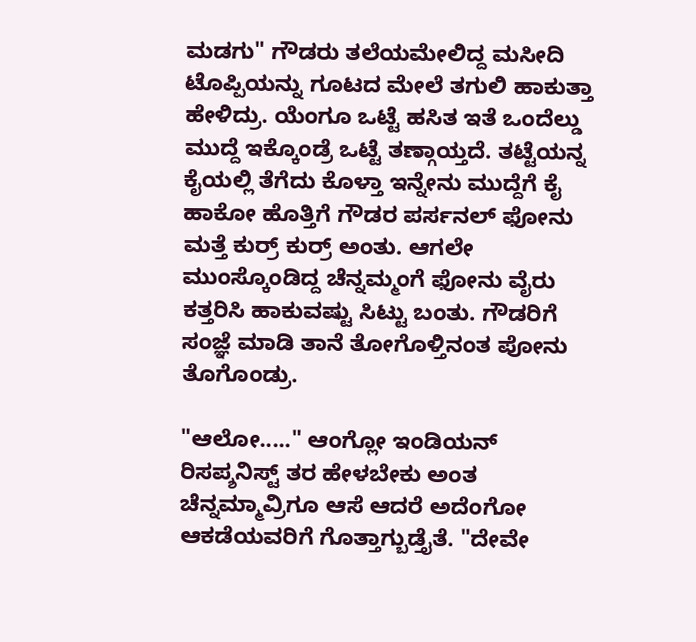ಮಡಗು" ಗೌಡರು ತಲೆಯಮೇಲಿದ್ದ ಮಸೀದಿ ಟೊಪ್ಪಿಯನ್ನು ಗೂಟದ ಮೇಲೆ ತಗುಲಿ ಹಾಕುತ್ತಾ ಹೇಳಿದ್ರು. ಯೆಂಗೂ ಒಟ್ಟೆ ಹಸಿತ ಇತೆ ಒಂದೆಲ್ಡು ಮುದ್ದೆ ಇಕ್ಕೊಂಡ್ರೆ ಒಟ್ಟೆ ತಣ್ಗಾಯ್ತದೆ. ತಟ್ಟೆಯನ್ನ ಕೈಯಲ್ಲಿ ತೆಗೆದು ಕೊಳ್ತಾ ಇನ್ನೇನು ಮುದ್ದೆಗೆ ಕೈ ಹಾಕೋ ಹೊತ್ತಿಗೆ ಗೌಡರ ಪರ್ಸನಲ್ ಫೋನು ಮತ್ತೆ ಕುರ್ರ್ ಕುರ್ರ್ ಅಂತು. ಆಗಲೇ ಮುಂಸ್ಕೊಂಡಿದ್ದ ಚೆನ್ನಮ್ಮಂಗೆ ಫೋನು ವೈರು ಕತ್ತರಿಸಿ ಹಾಕುವಷ್ಟು ಸಿಟ್ಟು ಬಂತು. ಗೌಡರಿಗೆ ಸಂಜ್ಞೆ ಮಾಡಿ ತಾನೆ ತೋಗೊಳ್ತಿನಂತ ಪೋನು ತೊಗೊಂಡ್ರು.

"ಆಲೋ....." ಆಂಗ್ಲೋ ಇಂಡಿಯನ್ ರಿಸಪ್ಶನಿಸ್ಟ್ ತರ ಹೇಳಬೇಕು ಅಂತ ಚೆನ್ನಮ್ಮಾವ್ರಿಗೂ ಆಸೆ ಆದರೆ ಅದೆಂಗೋ ಆಕಡೆಯವರಿಗೆ ಗೊತ್ತಾಗ್ಬುಡ್ತೈತೆ. "ದೇವೇ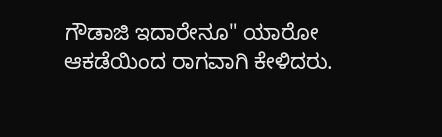ಗೌಡಾಜಿ ಇದಾರೇನೂ" ಯಾರೋ ಆಕಡೆಯಿಂದ ರಾಗವಾಗಿ ಕೇಳಿದರು.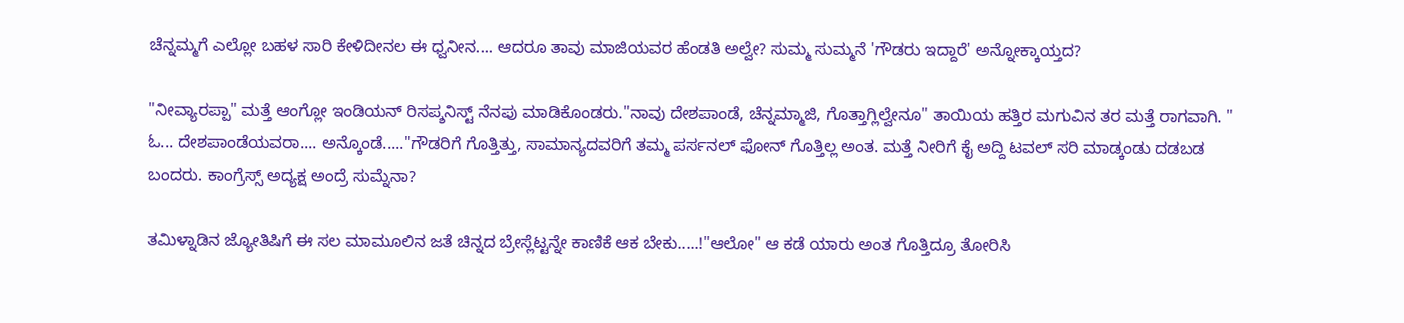ಚೆನ್ನಮ್ಮಗೆ ಎಲ್ಲೋ ಬಹಳ ಸಾರಿ ಕೇಳಿದೀನಲ ಈ ಧ್ವನೀನ.... ಆದರೂ ತಾವು ಮಾಜಿಯವರ ಹೆಂಡತಿ ಅಲ್ವೇ? ಸುಮ್ಮ ಸುಮ್ಮನೆ 'ಗೌಡರು ಇದ್ದಾರೆ' ಅನ್ನೋಕ್ಕಾಯ್ತದ?

"ನೀವ್ಯಾರಪ್ಪಾ" ಮತ್ತೆ ಆಂಗ್ಲೋ ಇಂಡಿಯನ್ ರಿಸಪ್ಶನಿಸ್ಟ್ ನೆನಪು ಮಾಡಿಕೊಂಡರು."ನಾವು ದೇಶಪಾಂಡೆ, ಚೆನ್ನಮ್ಮಾಜಿ, ಗೊತ್ತಾಗ್ಲಿಲ್ವೇನೂ" ತಾಯಿಯ ಹತ್ತಿರ ಮಗುವಿನ ತರ ಮತ್ತೆ ರಾಗವಾಗಿ. " ಓ... ದೇಶಪಾಂಡೆಯವರಾ.... ಅನ್ಕೊಂಡೆ....."ಗೌಡರಿಗೆ ಗೊತ್ತಿತ್ತು, ಸಾಮಾನ್ಯದವರಿಗೆ ತಮ್ಮ ಪರ್ಸನಲ್ ಫೋನ್ ಗೊತ್ತಿಲ್ಲ ಅಂತ. ಮತ್ತೆ ನೀರಿಗೆ ಕೈ ಅದ್ದಿ ಟವಲ್ ಸರಿ ಮಾಡ್ಕಂಡು ದಡಬಡ ಬಂದರು. ಕಾಂಗ್ರೆಸ್ಸ್ ಅದ್ಯಕ್ಷ ಅಂದ್ರೆ ಸುಮ್ನೆನಾ?

ತಮಿಳ್ನಾಡಿನ ಜ್ಯೋತಿಷಿಗೆ ಈ ಸಲ ಮಾಮೂಲಿನ ಜತೆ ಚಿನ್ನದ ಬ್ರೇಸ್ಲೆಟ್ಟನ್ನೇ ಕಾಣಿಕೆ ಆಕ ಬೇಕು.....!"ಆಲೋ" ಆ ಕಡೆ ಯಾರು ಅಂತ ಗೊತ್ತಿದ್ರೂ ತೋರಿಸಿ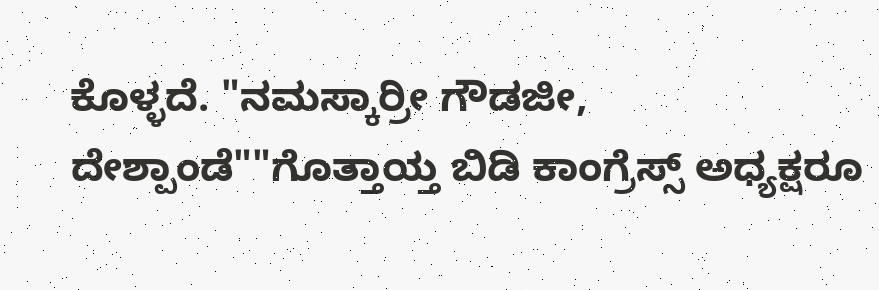ಕೊಳ್ಳದೆ. "ನಮಸ್ಕಾರ್ರೀ ಗೌಡಜೀ, ದೇಶ್ಪಾಂಡೆ""ಗೊತ್ತಾಯ್ತ ಬಿಡಿ ಕಾಂಗ್ರೆಸ್ಸ್ ಅಧ್ಯಕ್ಷರೂ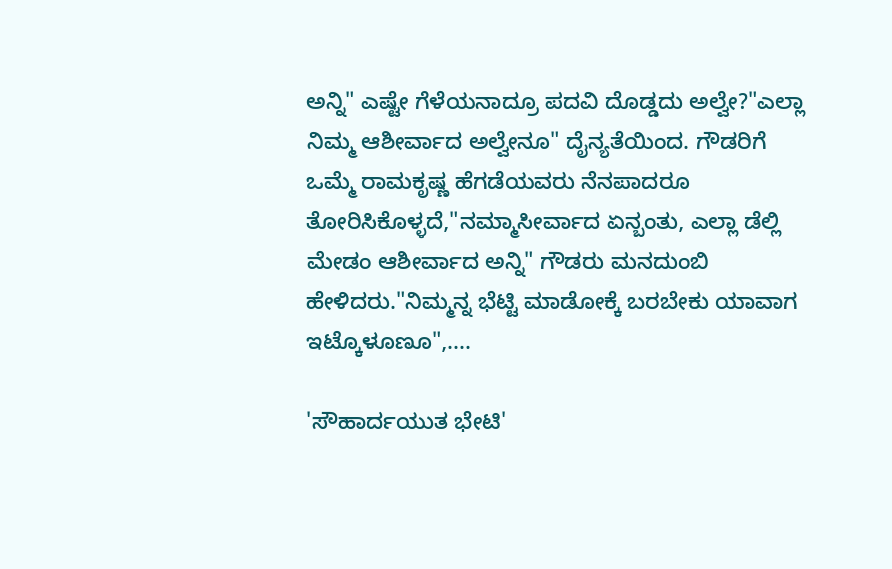ಅನ್ನಿ" ಎಷ್ಟೇ ಗೆಳೆಯನಾದ್ರೂ ಪದವಿ ದೊಡ್ಡದು ಅಲ್ವೇ?"ಎಲ್ಲಾ ನಿಮ್ಮ ಆಶೀರ್ವಾದ ಅಲ್ವೇನೂ" ದೈನ್ಯತೆಯಿಂದ. ಗೌಡರಿಗೆ ಒಮ್ಮೆ ರಾಮಕೃಷ್ಣ ಹೆಗಡೆಯವರು ನೆನಪಾದರೂ ತೋರಿಸಿಕೊಳ್ಳದೆ,"ನಮ್ಮಾಸೀರ್ವಾದ ಏನ್ಬಂತು, ಎಲ್ಲಾ ಡೆಲ್ಲಿ ಮೇಡಂ ಆಶೀರ್ವಾದ ಅನ್ನಿ" ಗೌಡರು ಮನದುಂಬಿ ಹೇಳಿದರು."ನಿಮ್ಮನ್ನ ಭೆಟ್ಟಿ ಮಾಡೋಕ್ಕೆ ಬರಬೇಕು ಯಾವಾಗ ಇಟ್ಕೊಳೂಣೂ",....

'ಸೌಹಾರ್ದಯುತ ಭೇಟಿ'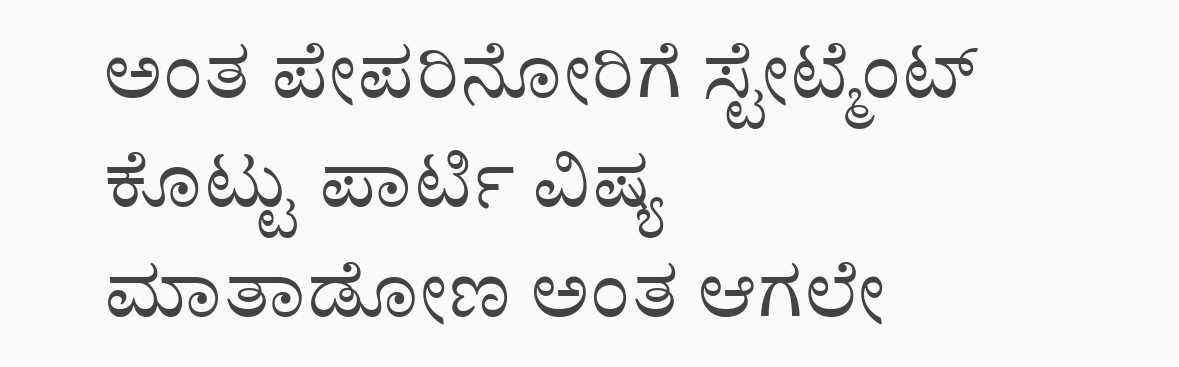ಅಂತ ಪೇಪರಿನೋರಿಗೆ ಸ್ಟೇಟ್ಮೆಂಟ್ ಕೊಟ್ಟು ಪಾರ್ಟಿ ವಿಷ್ಯ ಮಾತಾಡೋಣ ಅಂತ ಆಗಲೇ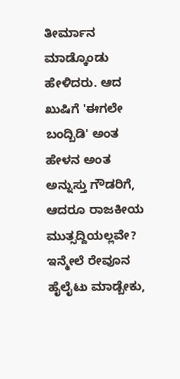ತೀರ್ಮಾನ ಮಾಡ್ಕೊಂಡು ಹೇಳಿದರು. ಆದ ಖುಷಿಗೆ 'ಈಗಲೇ ಬಂದ್ಬಿಡಿ' ಅಂತ ಹೇಳನ ಅಂತ ಅನ್ನುಸ್ತು ಗೌಡರಿಗೆ, ಆದರೂ ರಾಜಕೀಯ ಮುತ್ಸದ್ದಿಯಲ್ಲವೇ? ಇನ್ಮೇಲೆ ರೇವೂನ ಹೈಲೈಟು ಮಾಡ್ಬೇಕು,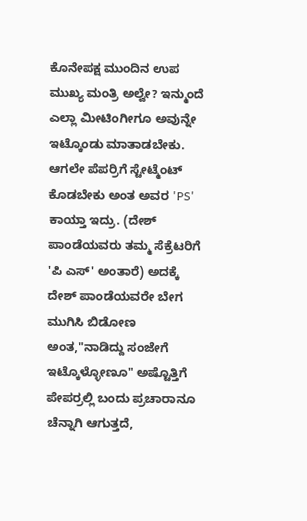ಕೊನೇಪಕ್ಷ ಮುಂದಿನ ಉಪ ಮುಖ್ಯ ಮಂತ್ರಿ ಅಲ್ವೇ? ಇನ್ಮುಂದೆ ಎಲ್ಲಾ ಮೀಟಿಂಗೀಗೂ ಅವುನ್ನೇ ಇಟ್ಕೊಂಡು ಮಾತಾಡಬೇಕು. ಆಗಲೇ ಪೆಪರ್ರಿಗೆ ಸ್ಟೇಟ್ಮೆಂಟ್ ಕೊಡಬೇಕು ಅಂತ ಅವರ 'PS' ಕಾಯ್ತಾ ಇದ್ರು. (ದೇಶ್ ಪಾಂಡೆಯವರು ತಮ್ಮ ಸೆಕ್ರೆಟರಿಗೆ 'ಪಿ ಎಸ್' ಅಂತಾರೆ) ಅದಕ್ಕೆ ದೇಶ್ ಪಾಂಡೆಯವರೇ ಬೇಗ ಮುಗಿಸಿ ಬಿಡೋಣ ಅಂತ,"ನಾಡಿದ್ದು ಸಂಜೇಗೆ ಇಟ್ಕೊಳ್ಳೋಣೂ" ಅಷ್ಟೊತ್ತಿಗೆ ಪೇಪರ್ರಲ್ಲಿ ಬಂದು ಪ್ರಚಾರಾನೂ ಚೆನ್ನಾಗಿ ಆಗುತ್ತದೆ,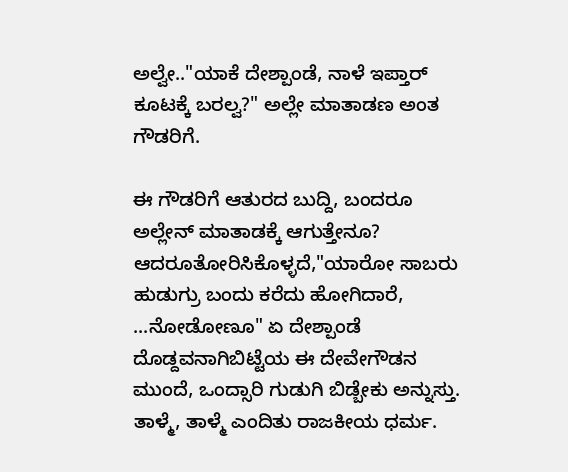ಅಲ್ವೇ.."ಯಾಕೆ ದೇಶ್ಪಾಂಡೆ, ನಾಳೆ ಇಪ್ತಾರ್ ಕೂಟಕ್ಕೆ ಬರಲ್ವ?" ಅಲ್ಲೇ ಮಾತಾಡಣ ಅಂತ ಗೌಡರಿಗೆ.

ಈ ಗೌಡರಿಗೆ ಆತುರದ ಬುದ್ದಿ, ಬಂದರೂ ಅಲ್ಲೇನ್ ಮಾತಾಡಕ್ಕೆ ಆಗುತ್ತೇನೂ? ಆದರೂತೋರಿಸಿಕೊಳ್ಳದೆ,"ಯಾರೋ ಸಾಬರು ಹುಡುಗ್ರು ಬಂದು ಕರೆದು ಹೋಗಿದಾರೆ, ...ನೋಡೋಣೂ" ಏ ದೇಶ್ಪಾಂಡೆ ದೊಡ್ದವನಾಗಿಬಿಟ್ಟೆಯ ಈ ದೇವೇಗೌಡನ ಮುಂದೆ, ಒಂದ್ಸಾರಿ ಗುಡುಗಿ ಬಿಡ್ಬೇಕು ಅನ್ನುಸ್ತು. ತಾಳ್ಮೆ, ತಾಳ್ಮೆ ಎಂದಿತು ರಾಜಕೀಯ ಧರ್ಮ.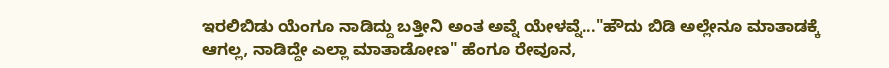ಇರಲಿಬಿಡು ಯೆಂಗೂ ನಾಡಿದ್ದು ಬತ್ತೀನಿ ಅಂತ ಅವ್ನೆ ಯೇಳವ್ನೆ..."ಹೌದು ಬಿಡಿ ಅಲ್ಲೇನೂ ಮಾತಾಡಕ್ಕೆ ಆಗಲ್ಲ, ನಾಡಿದ್ದೇ ಎಲ್ಲಾ ಮಾತಾಡೋಣ" ಹೆಂಗೂ ರೇವೂನ,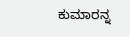ಕುಮಾರನ್ನ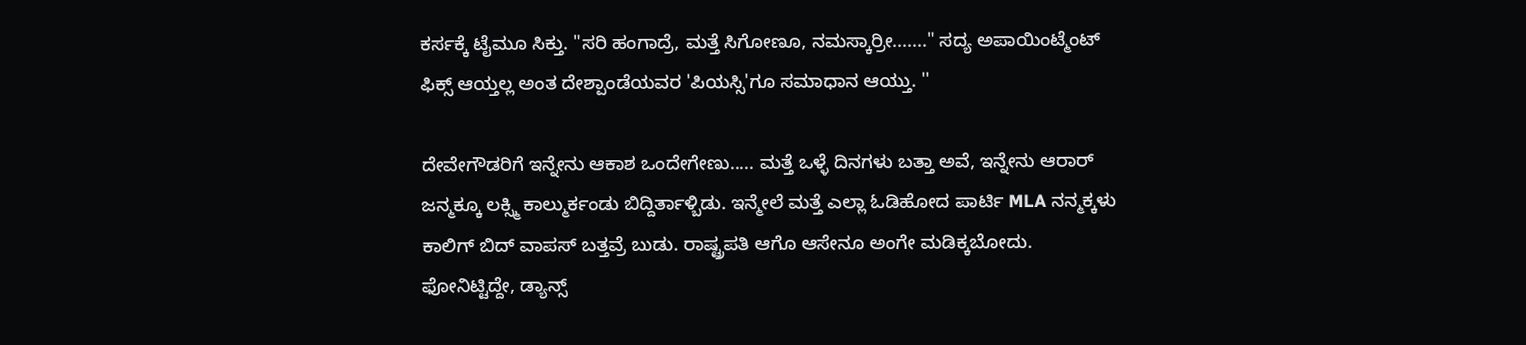ಕರ್ಸಕ್ಕೆ ಟೈಮೂ ಸಿಕ್ತು. "ಸರಿ ಹಂಗಾದ್ರೆ, ಮತ್ತೆ ಸಿಗೋಣೂ, ನಮಸ್ಕಾರ್ರೀ......." ಸದ್ಯ ಅಪಾಯಿಂಟ್ಮೆಂಟ್ ಫಿಕ್ಸ್ ಆಯ್ತಲ್ಲ ಅಂತ ದೇಶ್ಪಾಂಡೆಯವರ 'ಪಿಯಸ್ಸಿ'ಗೂ ಸಮಾಧಾನ ಆಯ್ತು. ''

ದೇವೇಗೌಡರಿಗೆ ಇನ್ನೇನು ಆಕಾಶ ಒಂದೇಗೇಣು..... ಮತ್ತೆ ಒಳ್ಳೆ ದಿನಗಳು ಬತ್ತಾ ಅವೆ, ಇನ್ನೇನು ಆರಾರ್ ಜನ್ಮಕ್ಕೂ ಲಕ್ಸ್ಮಿ ಕಾಲ್ಮುರ್ಕಂಡು ಬಿದ್ದಿರ್ತಾಳ್ಬಿಡು. ಇನ್ಮೇಲೆ ಮತ್ತೆ ಎಲ್ಲಾ ಓಡಿಹೋದ ಪಾರ್ಟಿ MLA ನನ್ಮಕ್ಕಳು ಕಾಲಿಗ್ ಬಿದ್ ವಾಪಸ್ ಬತ್ತವ್ರೆ ಬುಡು. ರಾಷ್ಟ್ರಪತಿ ಆಗೊ ಆಸೇನೂ ಅಂಗೇ ಮಡಿಕ್ಕಬೋದು. ಫೋನಿಟ್ಟಿದ್ದೇ, ಡ್ಯಾನ್ಸ್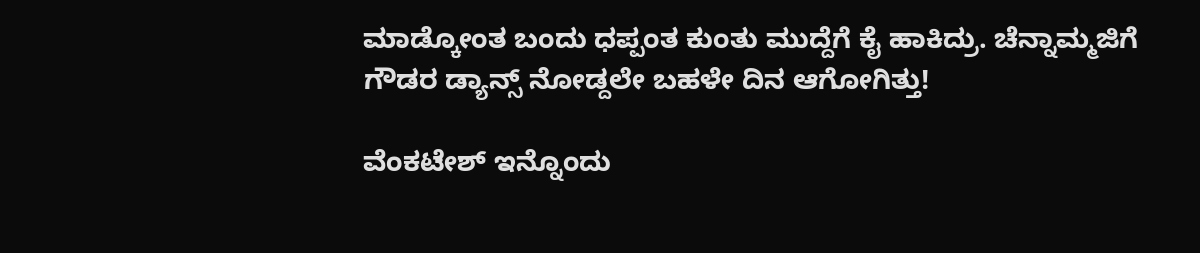ಮಾಡ್ಕೋಂತ ಬಂದು ಧಪ್ಪಂತ ಕುಂತು ಮುದ್ದೆಗೆ ಕೈ ಹಾಕಿದ್ರು. ಚೆನ್ನಾಮ್ಮಜಿಗೆ ಗೌಡರ ಡ್ಯಾನ್ಸ್ ನೋಡ್ದಲೇ ಬಹಳೇ ದಿನ ಆಗೋಗಿತ್ತು!

ವೆಂಕಟೇಶ್ ಇನ್ನೊಂದು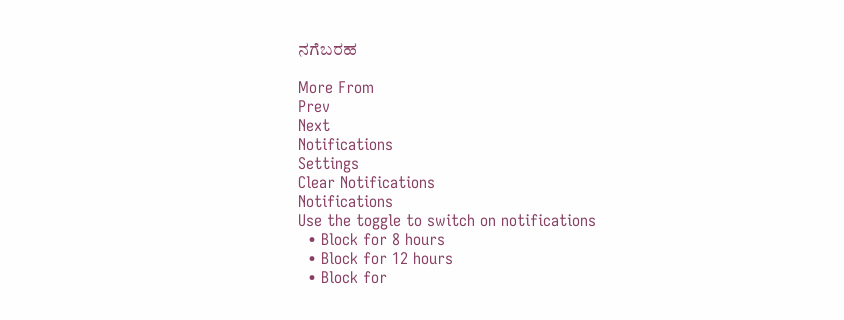ನಗೆಬರಹ

More From
Prev
Next
Notifications
Settings
Clear Notifications
Notifications
Use the toggle to switch on notifications
  • Block for 8 hours
  • Block for 12 hours
  • Block for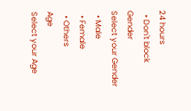24 hours
  • Don't block
Gender
Select your Gender
  • Male
  • Female
  • Others
Age
Select your Age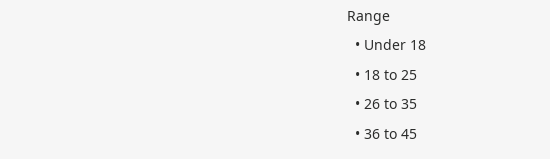Range
  • Under 18
  • 18 to 25
  • 26 to 35
  • 36 to 45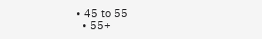• 45 to 55
  • 55+